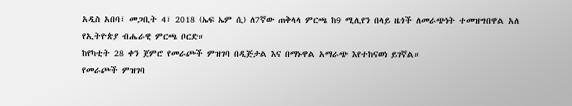አዲስ አበባ፣ መጋቢት 4፣ 2018 (ኤፍ ኤም ሲ) ለ7ኛው ጠቅላላ ምርጫ ከ9 ሚሊየን በላይ ዜጎች ለመራጭነት ተመዝግበዋል አለ የኢትዮጵያ ብሔራዊ ምርጫ ቦርድ።
ከየካቲት 28 ቀን ጀምሮ የመራጮች ምዝገባ በዲጅታል እና በማኑዋል አማራጭ እየተከናወነ ይገኛል።
የመራጮች ምዝገባ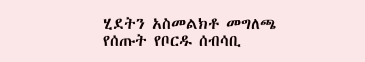ሂደትን አስመልክቶ መግለጫ የሰጡት የቦርዱ ሰብሳቢ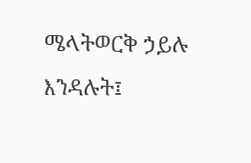ሜላትወርቅ ኃይሉ እንዳሉት፤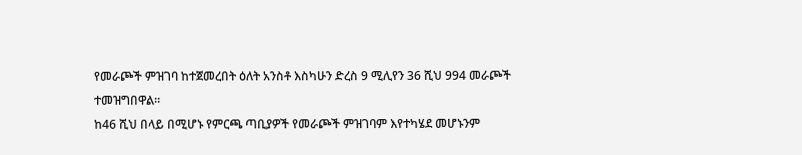የመራጮች ምዝገባ ከተጀመረበት ዕለት አንስቶ እስካሁን ድረስ 9 ሚሊየን 36 ሺህ 994 መራጮች ተመዝግበዋል።
ከ46 ሺህ በላይ በሚሆኑ የምርጫ ጣቢያዎች የመራጮች ምዝገባም እየተካሄደ መሆኑንም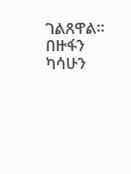ገልጸዋል።
በዙፋን ካሳሁን